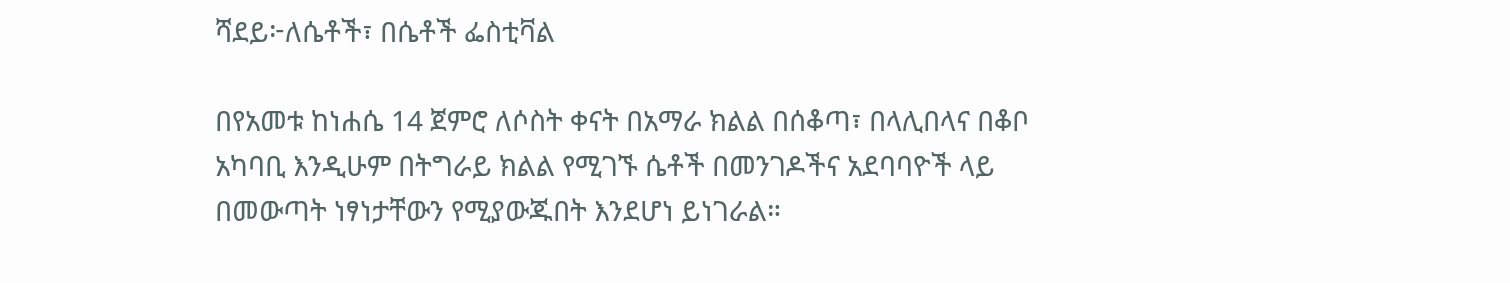ሻደይ፦ለሴቶች፣ በሴቶች ፌስቲቫል

በየአመቱ ከነሐሴ 14 ጀምሮ ለሶስት ቀናት በአማራ ክልል በሰቆጣ፣ በላሊበላና በቆቦ አካባቢ እንዲሁም በትግራይ ክልል የሚገኙ ሴቶች በመንገዶችና አደባባዮች ላይ በመውጣት ነፃነታቸውን የሚያውጁበት እንደሆነ ይነገራል።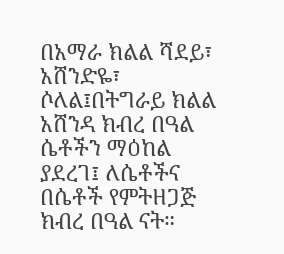በአማራ ክልል ሻደይ፣ አሸንድዬ፣ ሶለል፤በትግራይ ክልል አሸንዳ ክብረ በዓል ሴቶችን ማዕከል ያደረገ፤ ለሴቶችና በሴቶች የምትዘጋጅ ክብረ በዓል ናት።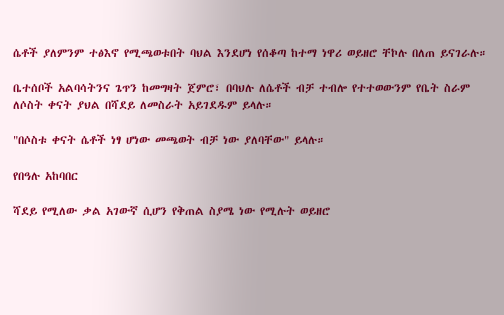ሴቶች ያለምንም ተፅእኖ የሚጫወቱበት ባህል እንደሆነ የሰቆጣ ከተማ ነዋሪ ወይዘሮ ቸኮሉ በለጠ ይናገራሉ።

ቤተሰቦች አልባሳትንና ጌጥን ከመግዛት ጀምሮ፣ በባህሉ ለሴቶች ብቻ ተብሎ የተተወውንም የቤት ስራም ለሶስት ቀናት ያህል በሻደይ ለመስራት አይገደዱም ይላሉ።

"በሶስቱ ቀናት ሴቶች ነፃ ሆነው መጫወት ብቻ ነው ያለባቸው" ይላሉ።

የበዓሉ አከባበር

ሻደይ የሚለው ቃል አገውኛ ሲሆን የቅጠል ስያሜ ነው የሚሉት ወይዘሮ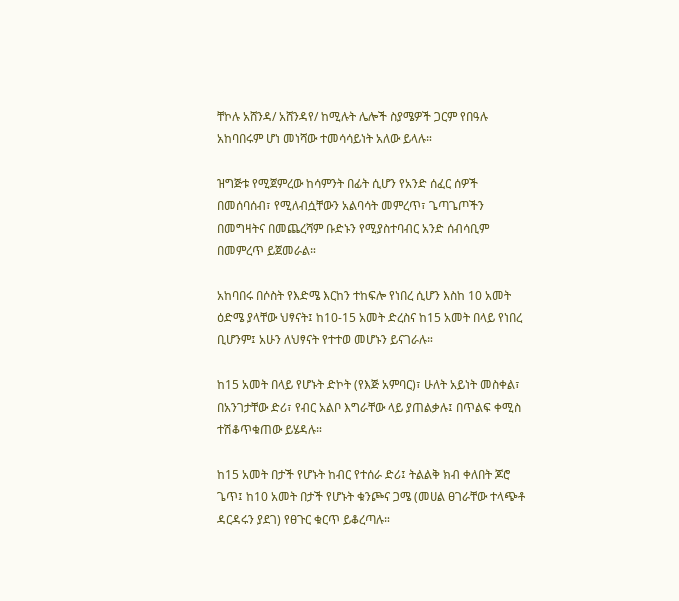ቸኮሉ አሸንዳ/ አሸንዳየ/ ከሚሉት ሌሎች ስያሜዎች ጋርም የበዓሉ አከባበሩም ሆነ መነሻው ተመሳሳይነት አለው ይላሉ።

ዝግጅቱ የሚጀምረው ከሳምንት በፊት ሲሆን የአንድ ሰፈር ሰዎች በመሰባሰብ፣ የሚለብሷቸውን አልባሳት መምረጥ፣ ጌጣጌጦችን በመግዛትና በመጨረሻም ቡድኑን የሚያስተባብር አንድ ሰብሳቢም በመምረጥ ይጀመራል።

አከባበሩ በሶስት የእድሜ እርከን ተከፍሎ የነበረ ሲሆን እስከ 10 አመት ዕድሜ ያላቸው ህፃናት፤ ከ10-15 አመት ድረስና ከ15 አመት በላይ የነበረ ቢሆንም፤ አሁን ለህፃናት የተተወ መሆኑን ይናገራሉ።

ከ15 አመት በላይ የሆኑት ድኮት (የእጅ አምባር)፣ ሁለት አይነት መስቀል፣ በአንገታቸው ድሪ፣ የብር አልቦ እግራቸው ላይ ያጠልቃሉ፤ በጥልፍ ቀሚስ ተሽቆጥቁጠው ይሄዳሉ።

ከ15 አመት በታች የሆኑት ከብር የተሰራ ድሪ፤ ትልልቅ ክብ ቀለበት ጆሮ ጌጥ፤ ከ10 አመት በታች የሆኑት ቁንጮና ጋሜ (መሀል ፀገራቸው ተላጭቶ ዳርዳሩን ያደገ) የፀጉር ቁርጥ ይቆረጣሉ።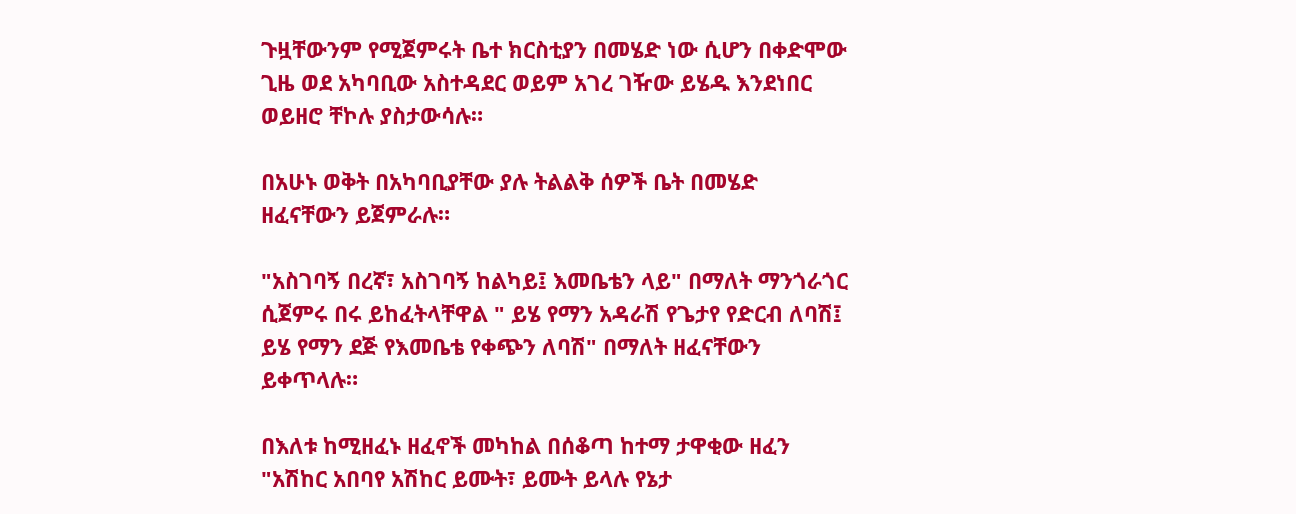ጉዟቸውንም የሚጀምሩት ቤተ ክርስቲያን በመሄድ ነው ሲሆን በቀድሞው ጊዜ ወደ አካባቢው አስተዳደር ወይም አገረ ገዥው ይሄዱ እንደነበር ወይዘሮ ቸኮሉ ያስታውሳሉ።

በአሁኑ ወቅት በአካባቢያቸው ያሉ ትልልቅ ሰዎች ቤት በመሄድ ዘፈናቸውን ይጀምራሉ።

"አስገባኝ በረኛ፣ አስገባኝ ከልካይ፤ እመቤቴን ላይ" በማለት ማንጎራጎር ሲጀምሩ በሩ ይከፈትላቸዋል " ይሄ የማን አዳራሽ የጌታየ የድርብ ለባሽ፤ ይሄ የማን ደጅ የእመቤቴ የቀጭን ለባሽ" በማለት ዘፈናቸውን ይቀጥላሉ።

በእለቱ ከሚዘፈኑ ዘፈኖች መካከል በሰቆጣ ከተማ ታዋቂው ዘፈን "አሽከር አበባየ አሽከር ይሙት፣ ይሙት ይላሉ የኔታ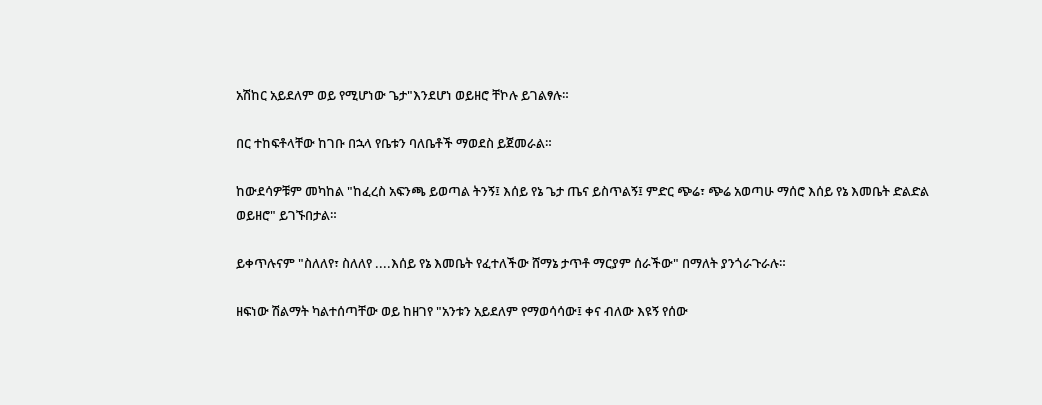አሽከር አይደለም ወይ የሚሆነው ጌታ"እንደሆነ ወይዘሮ ቸኮሉ ይገልፃሉ።

በር ተከፍቶላቸው ከገቡ በኋላ የቤቱን ባለቤቶች ማወደስ ይጀመራል።

ከውደሳዎቹም መካከል "ከፈረስ አፍንጫ ይወጣል ትንኝ፤ እሰይ የኔ ጌታ ጤና ይስጥልኝ፤ ምድር ጭሬ፣ ጭሬ አወጣሁ ማሰሮ እሰይ የኔ እመቤት ድልድል ወይዘሮ" ይገኙበታል።

ይቀጥሉናም "ስለለየ፣ ስለለየ ....እሰይ የኔ እመቤት የፈተለችው ሸማኔ ታጥቶ ማርያም ሰራችው" በማለት ያንጎራጉራሉ።

ዘፍነው ሽልማት ካልተሰጣቸው ወይ ከዘገየ "አንቱን አይደለም የማወሳሳው፤ ቀና ብለው እዩኝ የሰው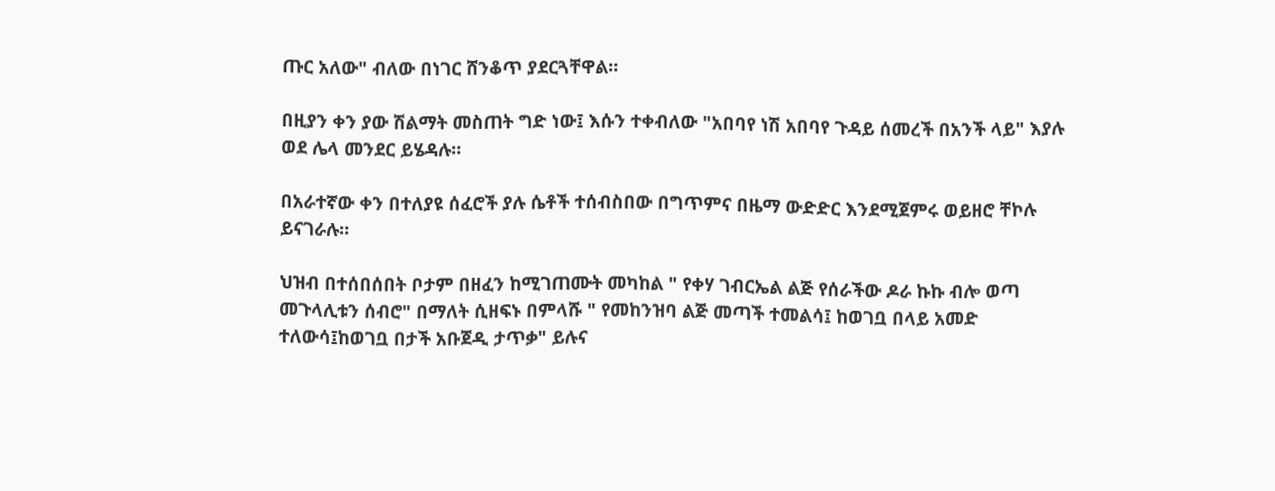ጡር አለው" ብለው በነገር ሸንቆጥ ያደርጓቸዋል።

በዚያን ቀን ያው ሽልማት መስጠት ግድ ነው፤ እሱን ተቀብለው "አበባየ ነሽ አበባየ ጉዳይ ሰመረች በአንች ላይ" እያሉ ወደ ሌላ መንደር ይሄዳሉ።

በአራተኛው ቀን በተለያዩ ሰፈሮች ያሉ ሴቶች ተሰብስበው በግጥምና በዜማ ውድድር እንደሚጀምሩ ወይዘሮ ቸኮሉ ይናገራሉ።

ህዝብ በተሰበሰበት ቦታም በዘፈን ከሚገጠሙት መካከል " የቀሃ ገብርኤል ልጅ የሰራችው ዶራ ኩኩ ብሎ ወጣ መጉላሊቱን ሰብሮ" በማለት ሲዘፍኑ በምላሹ " የመከንዝባ ልጅ መጣች ተመልሳ፤ ከወገቧ በላይ አመድ ተለውሳ፤ከወገቧ በታች አቡጀዲ ታጥቃ" ይሉና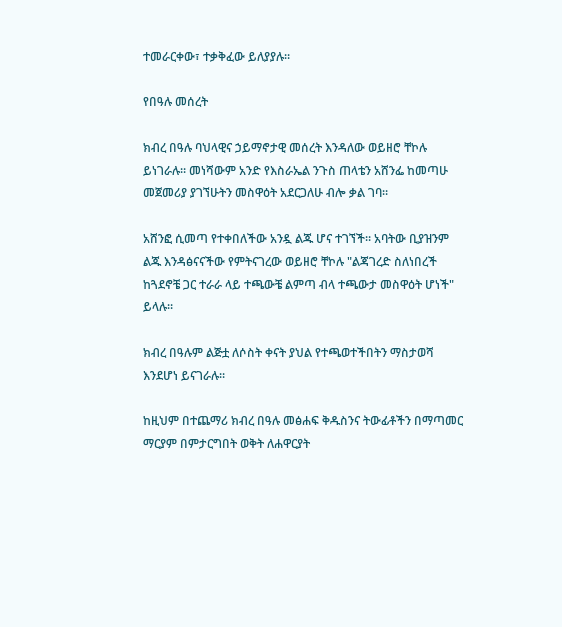ተመራርቀው፣ ተቃቅፈው ይለያያሉ።

የበዓሉ መሰረት

ክብረ በዓሉ ባህላዊና ኃይማኖታዊ መሰረት እንዳለው ወይዘሮ ቸኮሉ ይነገራሉ። መነሻውም አንድ የእስራኤል ንጉስ ጠላቴን አሸንፌ ከመጣሁ መጀመሪያ ያገኘሁትን መስዋዕት አደርጋለሁ ብሎ ቃል ገባ።

አሸንፎ ሲመጣ የተቀበለችው አንዷ ልጁ ሆና ተገኘች። አባትው ቢያዝንም ልጁ እንዳፅናናችው የምትናገረው ወይዘሮ ቸኮሉ "ልጃገረድ ስለነበረች ከጓደኖቼ ጋር ተራራ ላይ ተጫውቼ ልምጣ ብላ ተጫውታ መስዋዕት ሆነች" ይላሉ።

ክብረ በዓሉም ልጅቷ ለሶስት ቀናት ያህል የተጫወተችበትን ማስታወሻ እንደሆነ ይናገራሉ።

ከዚህም በተጨማሪ ክብረ በዓሉ መፅሐፍ ቅዱስንና ትውፊቶችን በማጣመር ማርያም በምታርግበት ወቅት ለሐዋርያት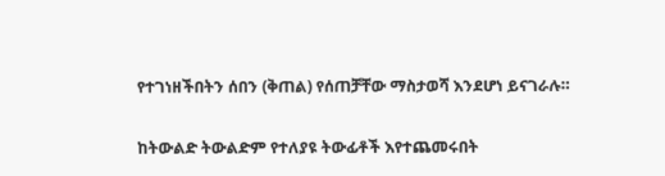የተገነዘችበትን ሰበን (ቅጠል) የሰጠቻቸው ማስታወሻ እንደሆነ ይናገራሉ።

ከትውልድ ትውልድም የተለያዩ ትውፊቶች እየተጨመሩበት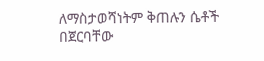ለማስታወሻነትም ቅጠሉን ሴቶች በጀርባቸው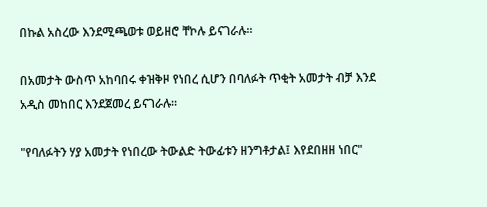በኩል አስረው እንደሚጫወቱ ወይዘሮ ቸኮሉ ይናገራሉ።

በአመታት ውስጥ አከባበሩ ቀዝቅዞ የነበረ ሲሆን በባለፉት ጥቂት አመታት ብቻ እንደ አዲስ መከበር እንደጀመረ ይናገራሉ።

"የባለፉትን ሃያ አመታት የነበረው ትውልድ ትውፊቱን ዘንግቶታል፤ እየደበዘዘ ነበር"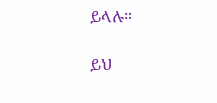ይላሉ።

ይህ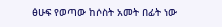ፅሁፍ የወጣው ከሶስት አመት በፊት ነው